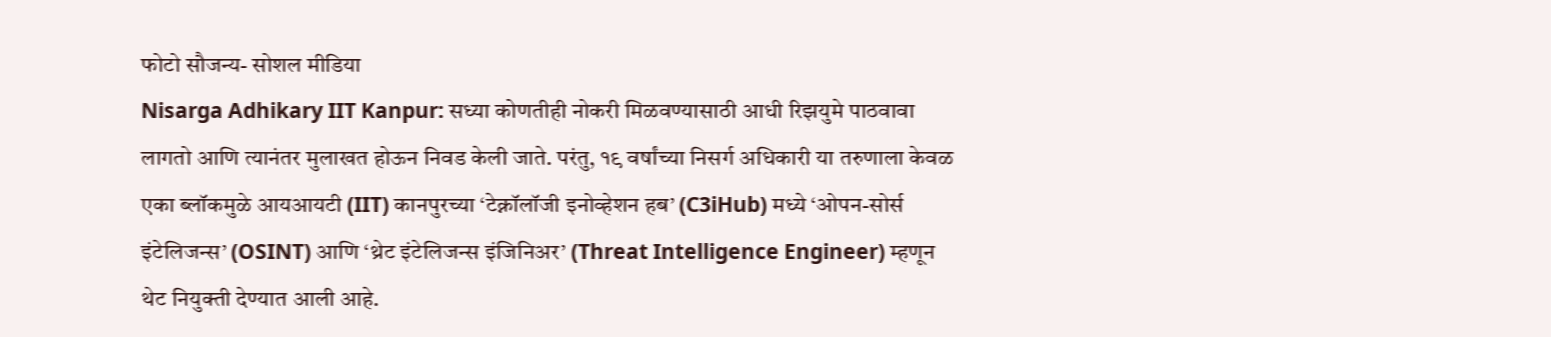फोटो सौजन्य- सोशल मीडिया
Nisarga Adhikary IIT Kanpur: सध्या कोणतीही नोकरी मिळवण्यासाठी आधी रिझयुमे पाठवावा लागतो आणि त्यानंतर मुलाखत होऊन निवड केली जाते. परंतु, १९ वर्षांच्या निसर्ग अधिकारी या तरुणाला केवळ एका ब्लॉकमुळे आयआयटी (IIT) कानपुरच्या ‘टेक्नॉलॉजी इनोव्हेशन हब’ (C3iHub) मध्ये ‘ओपन-सोर्स इंटेलिजन्स’ (OSINT) आणि ‘थ्रेट इंटेलिजन्स इंजिनिअर’ (Threat Intelligence Engineer) म्हणून थेट नियुक्ती देण्यात आली आहे.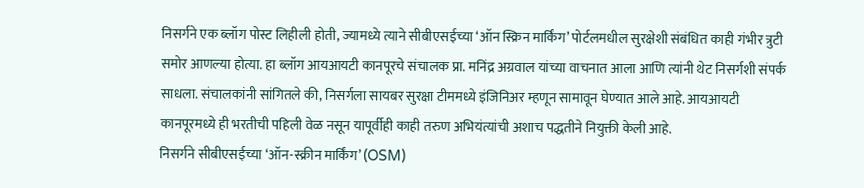निसर्गने एक ब्लॉग पोस्ट लिहीली होती, ज्यामध्ये त्याने सीबीएसईच्या ‘ऑन स्क्रिन मार्किंग’ पोर्टलमधील सुरक्षेशी संबंधित काही गंभीर त्रुटी समोर आणल्या होत्या. हा ब्लॉग आयआयटी कानपूरचे संचालक प्रा. मनिंद्र अग्रवाल यांच्या वाचनात आला आणि त्यांनी थेट निसर्गशी संपर्क साधला. संचालकांनी सांगितले की, निसर्गला सायबर सुरक्षा टीममध्ये इंजिनिअर म्हणून सामावून घेण्यात आले आहे. आयआयटी कानपूरमध्ये ही भरतीची पहिली वेळ नसून यापूर्वीही काही तरुण अभियंत्यांची अशाच पद्धतीने नियुक्ती केली आहे.
निसर्गने सीबीएसईच्या ‘ऑन-स्क्रीन मार्किंग’ (OSM)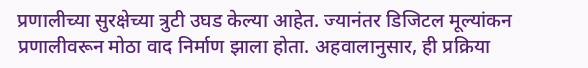प्रणालीच्या सुरक्षेच्या त्रुटी उघड केल्या आहेत. ज्यानंतर डिजिटल मूल्यांकन प्रणालीवरून मोठा वाद निर्माण झाला होता. अहवालानुसार, ही प्रक्रिया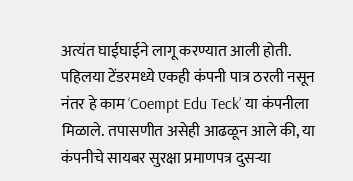अत्यंत घाईघाईने लागू करण्यात आली होती. पहिलया टेंडरमध्ये एकही कंपनी पात्र ठरली नसून नंतर हे काम ‘Coempt Edu Teck’ या कंपनीला मिळाले. तपासणीत असेही आढळून आले की, या कंपनीचे सायबर सुरक्षा प्रमाणपत्र दुसऱ्या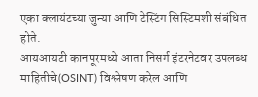एका क्लायंटच्या जुन्या आणि टेस्टिंग सिस्टिमशी संबंधित होते.
आयआयटी कानपूरमध्ये आता निसर्ग इंटरनेटवर उपलब्ध माहितीचे(OSINT) विश्लेषण करेल आणि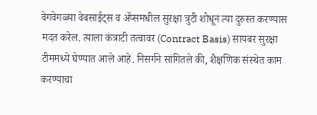वेगवेगळ्या वेबसाईट्स व ॲप्समधील सुरक्षा त्रुटी शोधून त्या दुरुस्त करण्यास मदत करेल. त्याला कंत्राटी तत्वावर (Contract Basis) सायबर सुरक्षा टीममध्ये घेण्यात आले आहे. निसर्गने सांगितले की, शैक्षणिक संस्थेत काम करण्याचा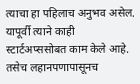त्याचा हा पहिलाच अनुभव असेल. यापूर्वी त्याने काही स्टार्टअप्ससोबत काम केले आहे. तसेच लहानपणापासूनच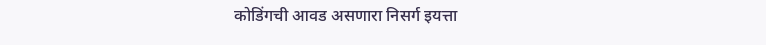कोडिंगची आवड असणारा निसर्ग इयत्ता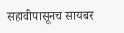सहावीपासूनच सायबर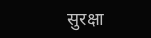सुरक्षा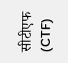सीटीएफ (CTF)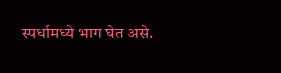स्पर्धामध्ये भाग घेत असे.